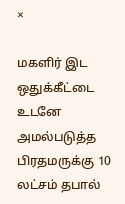×

மகளிர் இட ஒதுக்கீட்டை உடனே அமல்படுத்த பிரதமருக்கு 10 லட்சம் தபால்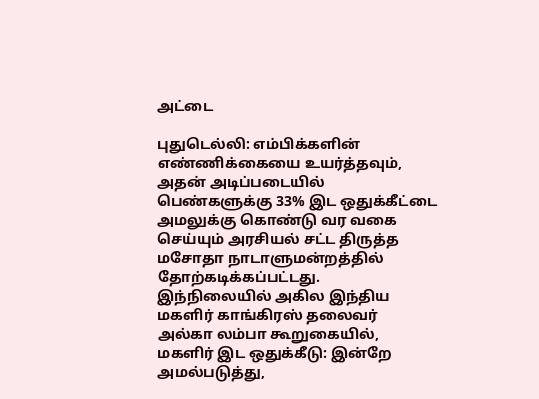அட்டை

புதுடெல்லி: எம்பிக்களின் எண்ணிக்கையை உயர்த்தவும், அதன் அடிப்படையில் பெண்களுக்கு 33% இட ஒதுக்கீட்டை அமலுக்கு கொண்டு வர வகை செய்யும் அரசியல் சட்ட திருத்த மசோதா நாடாளுமன்றத்தில் தோற்கடிக்கப்பட்டது. இந்நிலையில் அகில இந்திய மகளிர் காங்கிரஸ் தலைவர் அல்கா லம்பா கூறுகையில், மகளிர் இட ஒதுக்கீடு: இன்றே அமல்படுத்து,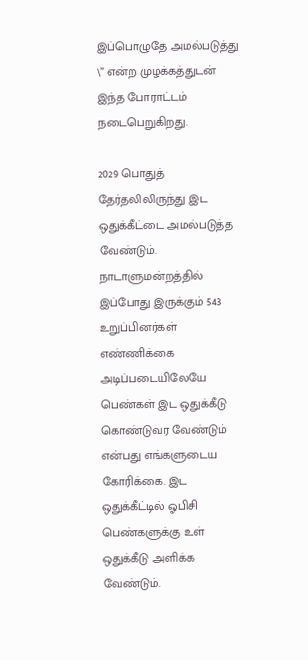இப்பொழுதே அமல்படுத்து \” என்ற முழக்கத்துடன் இந்த போராட்டம் நடைபெறுகிறது.

2029 பொதுத் தேர்தலிலிருந்து இட ஒதுக்கீட்டை அமல்படுத்த வேண்டும். நாடாளுமன்றத்தில் இப்போது இருக்கும் 543 உறுப்பினர்கள் எண்ணிக்கை அடிப்படையிலேயே பெண்கள் இட ஒதுக்கீடு கொண்டுவர வேண்டும் என்பது எங்களுடைய கோரிக்கை. இட ஒதுக்கீட்டில் ஓபிசி பெண்களுக்கு உள் ஒதுக்கீடு அளிக்க வேண்டும்.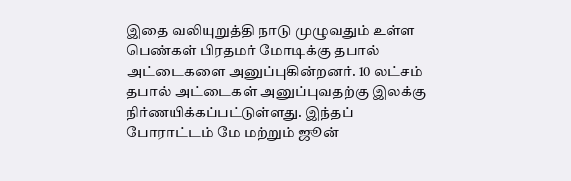இதை வலியுறுத்தி நாடு முழுவதும் உள்ள பெண்கள் பிரதமர் மோடிக்கு தபால் அட்டைகளை அனுப்புகின்றனர். 10 லட்சம் தபால் அட்டைகள் அனுப்புவதற்கு இலக்கு நிர்ணயிக்கப்பட்டுள்ளது. இந்தப் போராட்டம் மே மற்றும் ஜூன்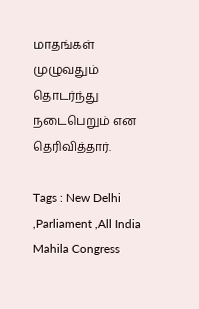மாதங்கள் முழுவதும் தொடர்ந்து நடைபெறும் என தெரிவித்தார்.

Tags : New Delhi ,Parliament ,All India Mahila Congress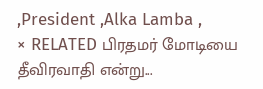,President ,Alka Lamba ,
× RELATED பிரதமர் மோடியை தீவிரவாதி என்று...